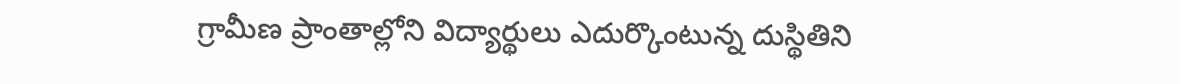గ్రామీణ ప్రాంతాల్లోని విద్యార్థులు ఎదుర్కొంటున్న దుస్థితిని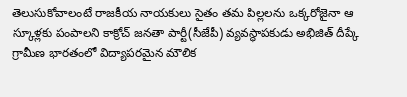తెలుసుకోవాలంటే రాజకీయ నాయకులు సైతం తమ పిల్లలను ఒక్కరోజైనా ఆ స్కూళ్లకు పంపాలని కాక్రోచ్ జనతా పార్టీ(సీజేపీ) వ్యవస్థాపకుడు అభిజిత్ దీప్కే
గ్రామీణ భారతంలో విద్యాపరమైన మౌలిక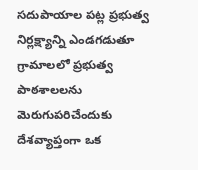సదుపాయాల పట్ల ప్రభుత్వ నిర్లక్ష్యాన్ని ఎండగడుతూ గ్రామాలలో ప్రభుత్వ పాఠశాలలను మెరుగుపరిచేందుకు దేశవ్యాప్తంగా ఒక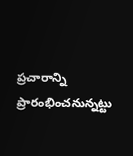ప్రచారాన్ని ప్రారంభించనున్నట్టు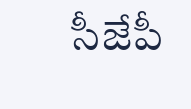సీజేపీ